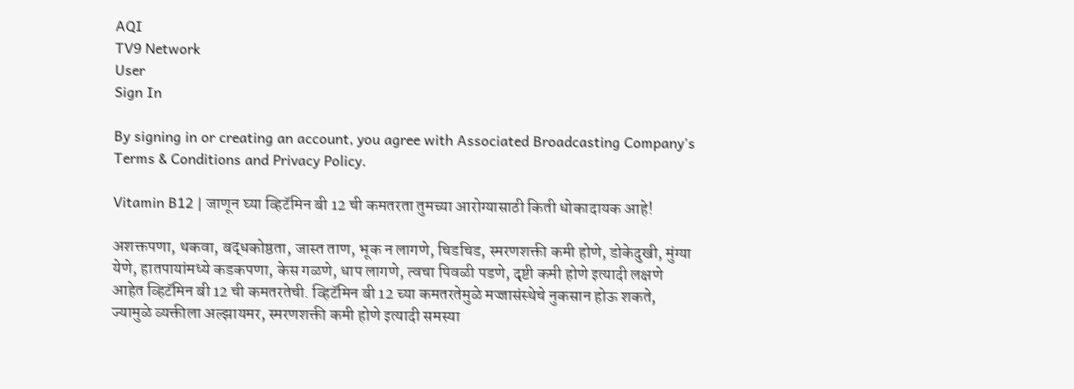AQI
TV9 Network
User
Sign In

By signing in or creating an account, you agree with Associated Broadcasting Company's Terms & Conditions and Privacy Policy.

Vitamin B12 | जाणून घ्या व्हिटॅमिन बी 12 ची कमतरता तुमच्या आरोग्यासाठी किती धोकादायक आहे!

अशक्तपणा, थकवा, बद्धकोष्ठता, जास्त ताण, भूक न लागणे, चिडचिड, स्मरणशक्ती कमी होणे, डोकेदुखी, मुंग्या येणे, हातपायांमध्ये कडकपणा, केस गळणे, धाप लागणे, त्वचा पिवळी पडणे, दृष्टी कमी होणे इत्यादी लक्षणे आहेत व्हिटॅमिन बी 12 ची कमतरतेची. व्हिटॅमिन बी 12 च्या कमतरतेमुळे मज्जासंस्थेचे नुकसान होऊ शकते, ज्यामुळे व्यक्तीला अल्झायमर, स्मरणशक्ती कमी होणे इत्यादी समस्या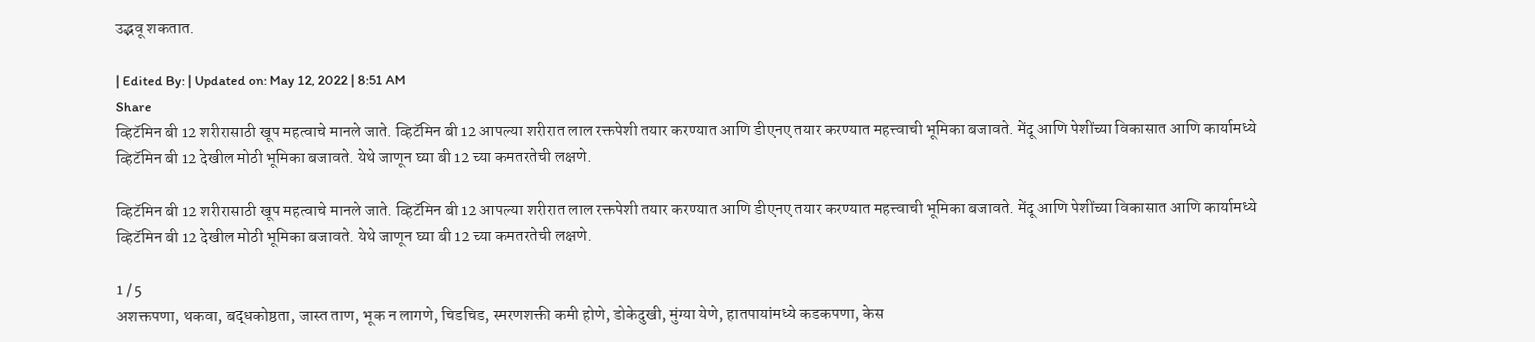उद्भवू शकतात.

| Edited By: | Updated on: May 12, 2022 | 8:51 AM
Share
व्हिटॅमिन बी 12 शरीरासाठी खूप महत्वाचे मानले जाते. व्हिटॅमिन बी 12 आपल्या शरीरात लाल रक्तपेशी तयार करण्यात आणि डीएनए तयार करण्यात महत्त्वाची भूमिका बजावते. मेंदू आणि पेशींच्या विकासात आणि कार्यामध्ये व्हिटॅमिन बी 12 देखील मोठी भूमिका बजावते. येथे जाणून घ्या बी 12 च्या कमतरतेची लक्षणे.

व्हिटॅमिन बी 12 शरीरासाठी खूप महत्वाचे मानले जाते. व्हिटॅमिन बी 12 आपल्या शरीरात लाल रक्तपेशी तयार करण्यात आणि डीएनए तयार करण्यात महत्त्वाची भूमिका बजावते. मेंदू आणि पेशींच्या विकासात आणि कार्यामध्ये व्हिटॅमिन बी 12 देखील मोठी भूमिका बजावते. येथे जाणून घ्या बी 12 च्या कमतरतेची लक्षणे.

1 / 5
अशक्तपणा, थकवा, बद्धकोष्ठता, जास्त ताण, भूक न लागणे, चिडचिड, स्मरणशक्ती कमी होणे, डोकेदुखी, मुंग्या येणे, हातपायांमध्ये कडकपणा, केस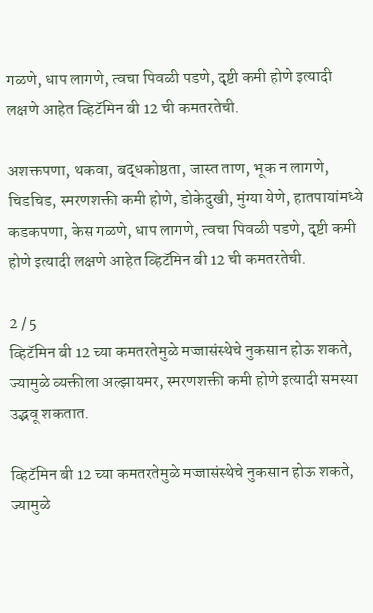गळणे, धाप लागणे, त्वचा पिवळी पडणे, दृष्टी कमी होणे इत्यादी लक्षणे आहेत व्हिटॅमिन बी 12 ची कमतरतेची.

अशक्तपणा, थकवा, बद्धकोष्ठता, जास्त ताण, भूक न लागणे, चिडचिड, स्मरणशक्ती कमी होणे, डोकेदुखी, मुंग्या येणे, हातपायांमध्ये कडकपणा, केस गळणे, धाप लागणे, त्वचा पिवळी पडणे, दृष्टी कमी होणे इत्यादी लक्षणे आहेत व्हिटॅमिन बी 12 ची कमतरतेची.

2 / 5
व्हिटॅमिन बी 12 च्या कमतरतेमुळे मज्जासंस्थेचे नुकसान होऊ शकते, ज्यामुळे व्यक्तीला अल्झायमर, स्मरणशक्ती कमी होणे इत्यादी समस्या उद्भवू शकतात.

व्हिटॅमिन बी 12 च्या कमतरतेमुळे मज्जासंस्थेचे नुकसान होऊ शकते, ज्यामुळे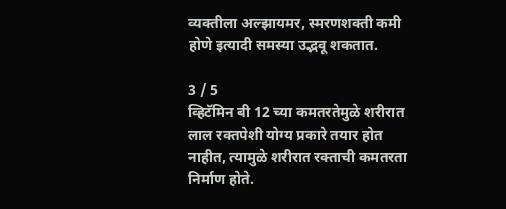व्यक्तीला अल्झायमर, स्मरणशक्ती कमी होणे इत्यादी समस्या उद्भवू शकतात.

3 / 5
व्हिटॅमिन बी 12 च्या कमतरतेमुळे शरीरात लाल रक्तपेशी योग्य प्रकारे तयार होत नाहीत, त्यामुळे शरीरात रक्ताची कमतरता निर्माण होते.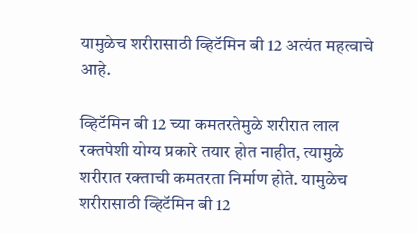यामुळेच शरीरासाठी व्हिटॅमिन बी 12 अत्यंत महत्वाचे आहे.

व्हिटॅमिन बी 12 च्या कमतरतेमुळे शरीरात लाल रक्तपेशी योग्य प्रकारे तयार होत नाहीत, त्यामुळे शरीरात रक्ताची कमतरता निर्माण होते. यामुळेच शरीरासाठी व्हिटॅमिन बी 12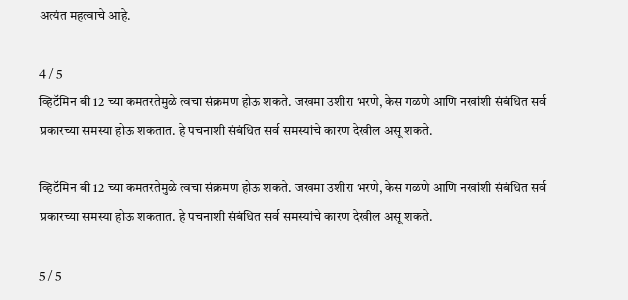अत्यंत महत्वाचे आहे.

4 / 5
व्हिटॅमिन बी 12 च्या कमतरतेमुळे त्वचा संक्रमण होऊ शकते. जखमा उशीरा भरणे, केस गळणे आणि नखांशी संबंधित सर्व प्रकारच्या समस्या होऊ शकतात. हे पचनाशी संबंधित सर्व समस्यांचे कारण देखील असू शकते.

व्हिटॅमिन बी 12 च्या कमतरतेमुळे त्वचा संक्रमण होऊ शकते. जखमा उशीरा भरणे, केस गळणे आणि नखांशी संबंधित सर्व प्रकारच्या समस्या होऊ शकतात. हे पचनाशी संबंधित सर्व समस्यांचे कारण देखील असू शकते.

5 / 5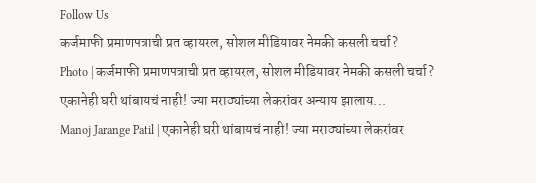Follow Us
कर्जमाफी प्रमाणपत्राची प्रत व्हायरल, सोशल मीडियावर नेमकी कसली चर्चा?
Photo | कर्जमाफी प्रमाणपत्राची प्रत व्हायरल, सोशल मीडियावर नेमकी कसली चर्चा?
एकानेही घरी थांबायचं नाही! ज्या मराठ्यांच्या लेकरांवर अन्याय झालाय...
Manoj Jarange Patil | एकानेही घरी थांबायचं नाही! ज्या मराठ्यांच्या लेकरांवर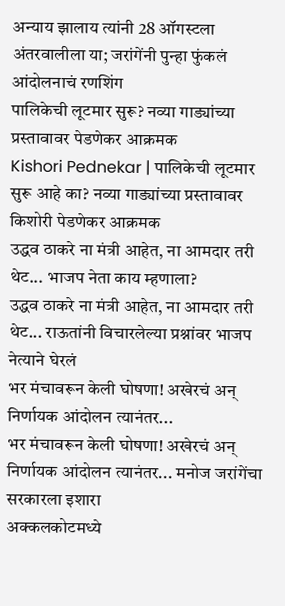अन्याय झालाय त्यांनी 28 ऑगस्टला अंतरवालीला या; जरांगेंनी पुन्हा फुंकलं आंदोलनाचं रणशिंग
पालिकेची लूटमार सुरू? नव्या गाड्यांच्या प्रस्तावावर पेडणेकर आक्रमक
Kishori Pednekar | पालिकेची लूटमार सुरू आहे का? नव्या गाड्यांच्या प्रस्तावावर किशोरी पेडणेकर आक्रमक
उद्धव ठाकरे ना मंत्री आहेत, ना आमदार तरी थेट... भाजप नेता काय म्हणाला?
उद्धव ठाकरे ना मंत्री आहेत, ना आमदार तरी थेट... राऊतांनी विचारलेल्या प्रश्नांवर भाजप नेत्याने घेरलं
भर मंचावरून केली घोषणा! अखेरचं अन् निर्णायक आंदोलन त्यानंतर...
भर मंचावरून केली घोषणा! अखेरचं अन् निर्णायक आंदोलन त्यानंतर... मनोज जरांगेंचा सरकारला इशारा
अक्कलकोटमध्ये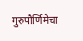गुरुपौर्णिमेचा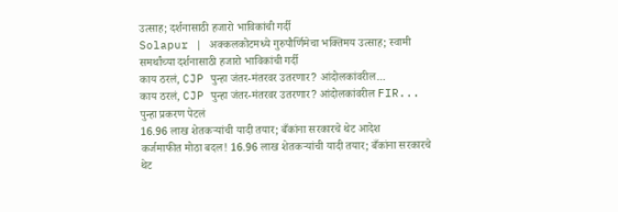उत्साह; दर्शनासाठी हजारो भाविकांची गर्दी
Solapur | अक्कलकोटमध्ये गुरुपौर्णिमेचा भक्तिमय उत्साह; स्वामी समर्थांच्या दर्शनासाठी हजारो भाविकांची गर्दी
काय ठरलं, CJP पुन्हा जंतर-मंतरवर उतरणार? आंदोलकांवरील...
काय ठरलं, CJP पुन्हा जंतर-मंतरवर उतरणार? आंदोलकांवरील FIR... पुन्हा प्रकरण पेटलं
16.96 लाख शेतकऱ्यांची यादी तयार; बँकांना सरकारचे थेट आदेश
कर्जमाफीत मोठा बदल! 16.96 लाख शेतकऱ्यांची यादी तयार; बँकांना सरकारचे थेट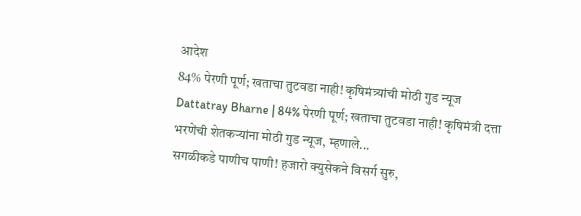आदेश
84% पेरणी पूर्ण; खताचा तुटवडा नाही! कृषिमंत्र्यांची मोठी गुड न्यूज
Dattatray Bharne | 84% पेरणी पूर्ण; खताचा तुटवडा नाही! कृषिमंत्री दत्ता भरणेंची शेतकऱ्यांना मोठी गुड न्यूज, म्हणाले...
सगळीकडे पाणीच पाणी! हजारो क्युसेकने विसर्ग सुरु,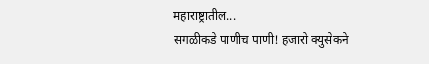महाराष्ट्रातील...
सगळीकडे पाणीच पाणी! हजारो क्युसेकने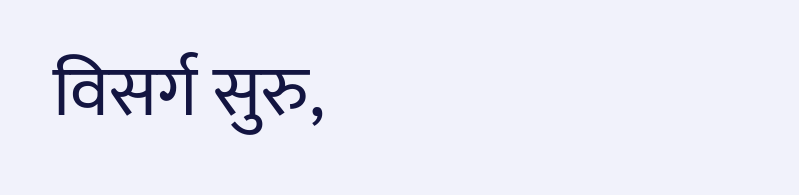विसर्ग सुरु,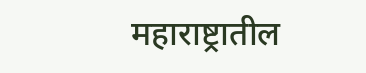महाराष्ट्रातील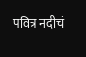पवित्र नदीचं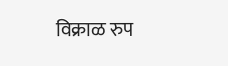विक्राळ रुप